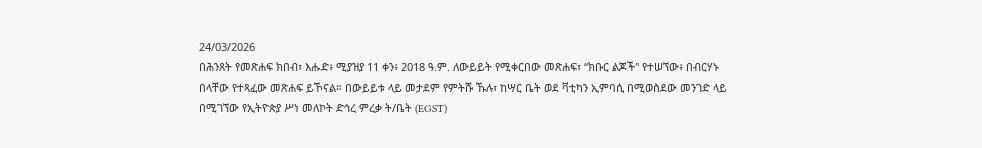24/03/2026
በሕንጸት የመጽሐፍ ክበብ፣ እሑድ፥ ሚያዝያ 11 ቀን፥ 2018 ዓ.ም. ለውይይት የሚቀርበው መጽሐፍ፣ “ክቡር ልጆች" የተሠኘው፥ በብርሃኑ በላቸው የተጻፈው መጽሐፍ ይኾናል። በውይይቱ ላይ መታደም የምትሹ ኹሉ፣ ከሣር ቤት ወደ ቫቲካን ኢምባሲ በሚወስደው መንገድ ላይ በሚገኘው የኢትዮጵያ ሥነ መለኮት ድኅረ ምረቃ ት/ቤት (EGST)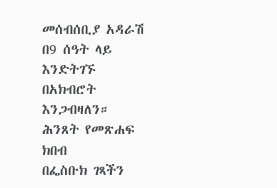መሰብሰቢያ አዳራሽ በ9 ሰዓት ላይ እንድትገኙ በአክብሮት እንጋብዛለን።
ሕንጸት የመጽሐፍ ክበብ
በፌስቡክ ገጻችን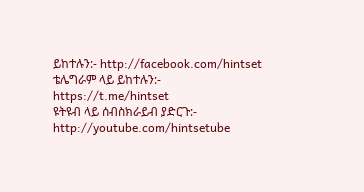ይከተሉን:- http://facebook.com/hintset
ቴሌግራም ላይ ይከተሉን:- https://t.me/hintset
ዩትዩብ ላይ ሰብስክራይብ ያድርጉ:- http://youtube.com/hintsetube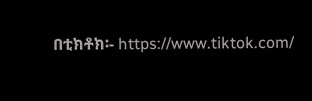በቲክቶክ፡- https://www.tiktok.com/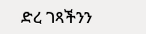ድረ ገጻችንን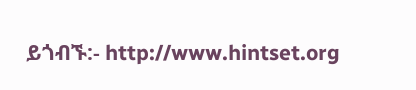ይጎብኙ:- http://www.hintset.org